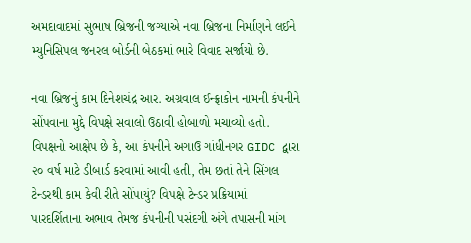અમદાવાદમાં સુભાષ બ્રિજની જગ્યાએ નવા બ્રિજના નિર્માણને લઈને મ્યુનિસિપલ જનરલ બોર્ડની બેઠકમાં ભારે વિવાદ સર્જાયો છે.

નવા બ્રિજનું કામ દિનેશચંદ્ર આર. અગ્રવાલ ઈન્ફ્રાકોન નામની કંપનીને સોંપવાના મુદ્દે વિપક્ષે સવાલો ઉઠાવી હોબાળો મચાવ્યો હતો. વિપક્ષનો આક્ષેપ છે કે, આ કંપનીને અગાઉ ગાંધીનગર GIDC દ્વારા ૨૦ વર્ષ માટે ડીબાર્ડ કરવામાં આવી હતી, તેમ છતાં તેને સિંગલ ટેન્ડરથી કામ કેવી રીતે સોંપાયું? વિપક્ષે ટેન્ડર પ્રક્રિયામાં પારદર્શિતાના અભાવ તેમજ કંપનીની પસંદગી અંગે તપાસની માંગ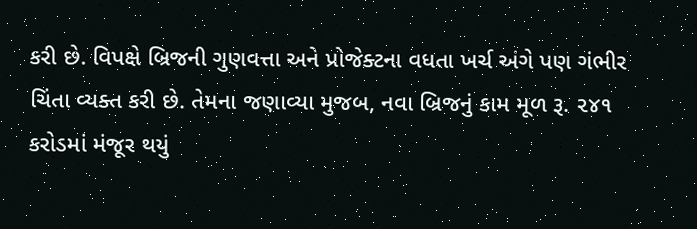કરી છે. વિપક્ષે બ્રિજની ગુણવત્તા અને પ્રોજેક્ટના વધતા ખર્ચ અંગે પણ ગંભીર ચિંતા વ્યક્ત કરી છે. તેમના જણાવ્યા મુજબ, નવા બ્રિજનું કામ મૂળ રૂ. ૨૪૧ કરોડમાં મંજૂર થયું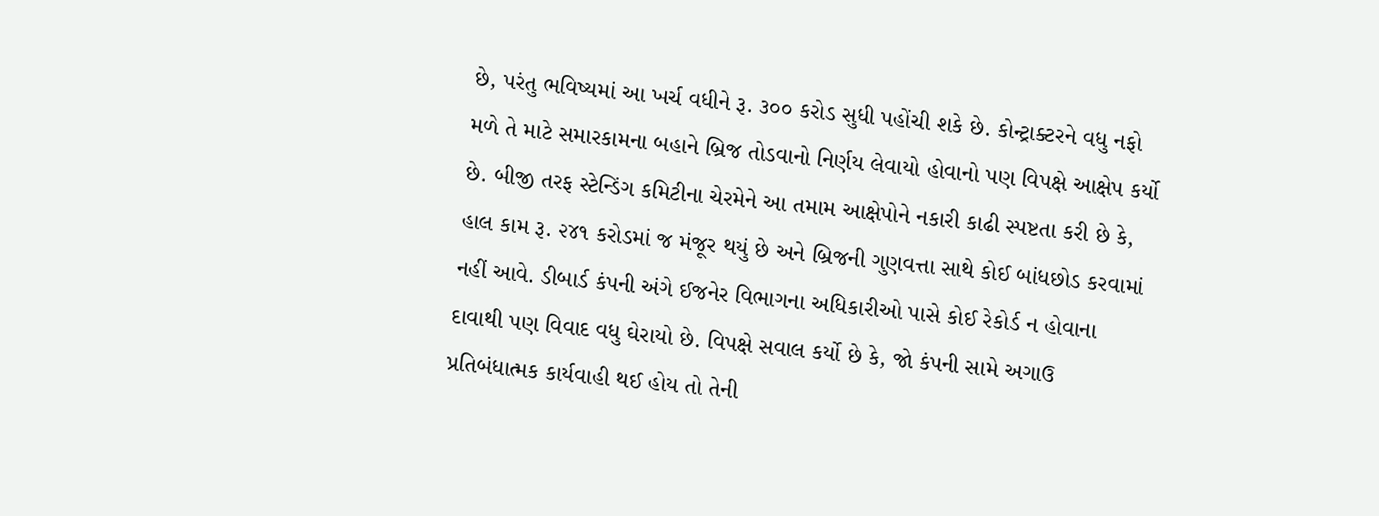છે, પરંતુ ભવિષ્યમાં આ ખર્ચ વધીને રૂ. ૩૦૦ કરોડ સુધી પહોંચી શકે છે. કોન્ટ્રાક્ટરને વધુ નફો મળે તે માટે સમારકામના બહાને બ્રિજ તોડવાનો નિર્ણય લેવાયો હોવાનો પણ વિપક્ષે આક્ષેપ કર્યો છે. બીજી તરફ સ્ટેન્ડિંગ કમિટીના ચેરમેને આ તમામ આક્ષેપોને નકારી કાઢી સ્પષ્ટતા કરી છે કે, હાલ કામ રૂ. ૨૪૧ કરોડમાં જ મંજૂર થયું છે અને બ્રિજની ગુણવત્તા સાથે કોઈ બાંધછોડ કરવામાં નહીં આવે. ડીબાર્ડ કંપની અંગે ઈજનેર વિભાગના અધિકારીઓ પાસે કોઈ રેકોર્ડ ન હોવાના દાવાથી પણ વિવાદ વધુ ઘેરાયો છે. વિપક્ષે સવાલ કર્યો છે કે, જો કંપની સામે અગાઉ પ્રતિબંધાત્મક કાર્યવાહી થઈ હોય તો તેની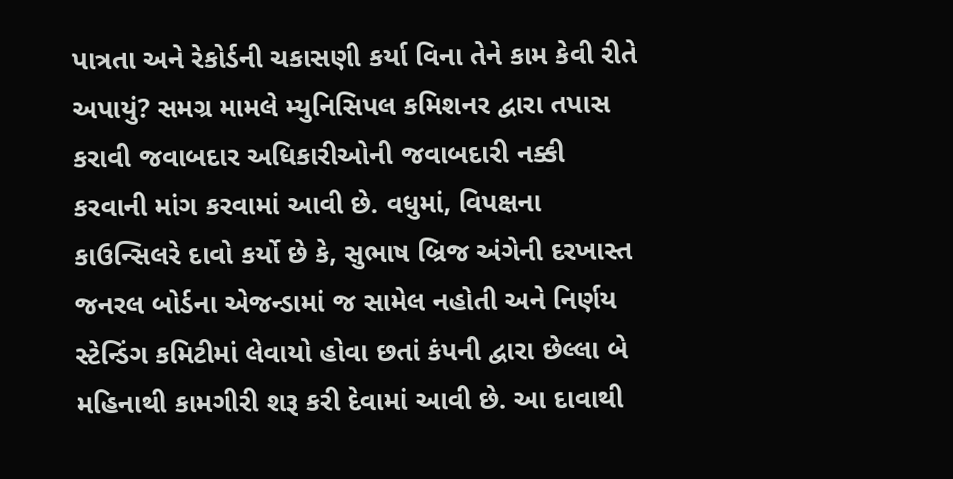પાત્રતા અને રેકોર્ડની ચકાસણી કર્યા વિના તેને કામ કેવી રીતે અપાયું? સમગ્ર મામલે મ્યુનિસિપલ કમિશનર દ્વારા તપાસ કરાવી જવાબદાર અધિકારીઓની જવાબદારી નક્કી કરવાની માંગ કરવામાં આવી છે. વધુમાં, વિપક્ષના કાઉન્સિલરે દાવો કર્યો છે કે, સુભાષ બ્રિજ અંગેની દરખાસ્ત જનરલ બોર્ડના એજન્ડામાં જ સામેલ નહોતી અને નિર્ણય સ્ટેન્ડિંગ કમિટીમાં લેવાયો હોવા છતાં કંપની દ્વારા છેલ્લા બે મહિનાથી કામગીરી શરૂ કરી દેવામાં આવી છે. આ દાવાથી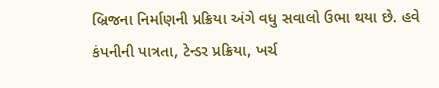બ્રિજના નિર્માણની પ્રક્રિયા અંગે વધુ સવાલો ઉભા થયા છે. હવે કંપનીની પાત્રતા, ટેન્ડર પ્રક્રિયા, ખર્ચ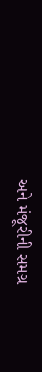અને મંજૂરીની સમગ્ર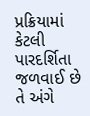પ્રક્રિયામાં કેટલી પારદર્શિતા જળવાઈ છે તે અંગે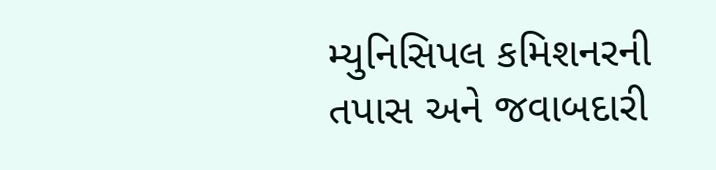મ્યુનિસિપલ કમિશનરની તપાસ અને જવાબદારી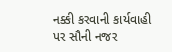નક્કી કરવાની કાર્યવાહી પર સૌની નજર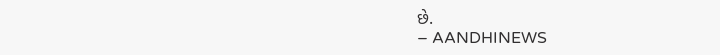છે.
– AANDHINEWS